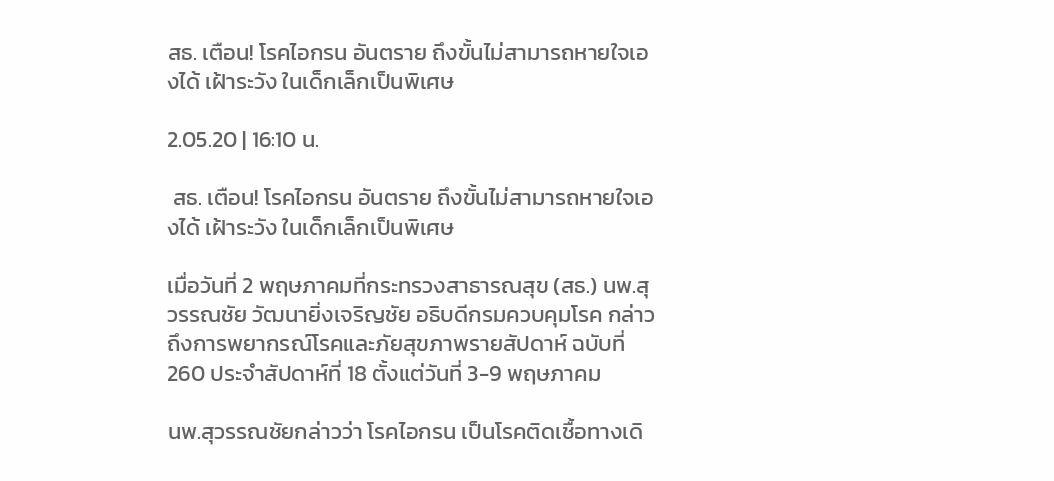สธ. เตือน! โรคไอกรน อันตราย ถึงขั้นไม่สามารถหายใจเองได้ เฝ้าระวัง ในเด็กเล็กเป็นพิเศษ

2.05.20 | 16:10 น.

 สธ. เตือน! โรคไอกรน อันตราย ถึงขั้นไม่สามารถหายใจเองได้ เฝ้าระวัง ในเด็กเล็กเป็นพิเศษ

เมื่อวันที่ 2 พฤษภาคมที่กระทรวงสาธารณสุข (สธ.) นพ.สุวรรณชัย วัฒนายิ่งเจริญชัย อธิบดีกรมควบคุมโรค กล่าวถึงการพยากรณ์โรคและภัยสุขภาพรายสัปดาห์ ฉบับที่ 260 ประจำสัปดาห์ที่ 18 ตั้งแต่วันที่ 3-9 พฤษภาคม

นพ.สุวรรณชัยกล่าวว่า โรคไอกรน เป็นโรคติดเชื้อทางเดิ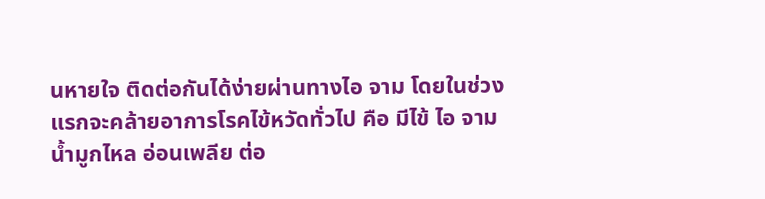นหายใจ ติดต่อกันได้ง่ายผ่านทางไอ จาม โดยในช่วงแรกจะคล้ายอาการโรคไข้หวัดทั่วไป คือ มีไข้ ไอ จาม น้ำมูกไหล อ่อนเพลีย ต่อ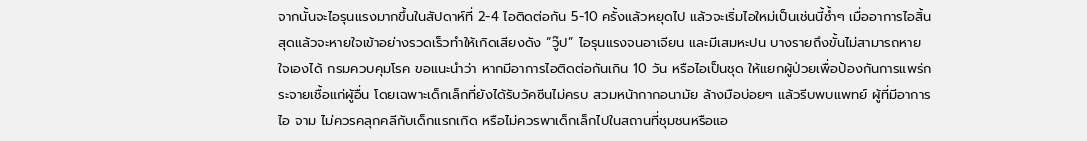จากนั้นจะไอรุนแรงมากขึ้นในสัปดาห์ที่ 2-4 ไอติดต่อกัน 5-10 ครั้งแล้วหยุดไป แล้วจะเริ่มไอใหม่เป็นเช่นนี้ซ้ำๆ เมื่ออาการไอสิ้นสุดแล้วจะหายใจเข้าอย่างรวดเร็วทำให้เกิดเสียงดัง “วู๊ป” ไอรุนแรงจนอาเจียน และมีเสมหะปน บางรายถึงขั้นไม่สามารถหายใจเองได้ กรมควบคุมโรค ขอแนะนำว่า หากมีอาการไอติดต่อกันเกิน 10 วัน หรือไอเป็นชุด ให้แยกผู้ป่วยเพื่อป้องกันการแพร่กระจายเชื้อแก่ผู้อื่น โดยเฉพาะเด็กเล็กที่ยังได้รับวัคซีนไม่ครบ สวมหน้ากากอนามัย ล้างมือบ่อยๆ แล้วรีบพบแพทย์ ผู้ที่มีอาการไอ จาม ไม่ควรคลุกคลีกับเด็กแรกเกิด หรือไม่ควรพาเด็กเล็กไปในสถานที่ชุมชนหรือแอ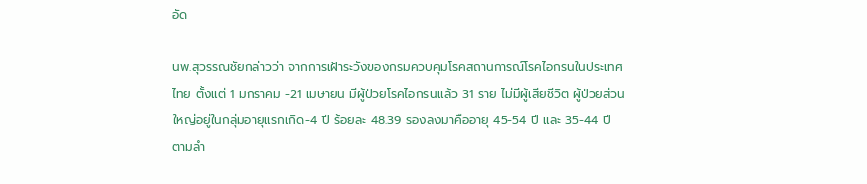อัด

นพ.สุวรรณชัยกล่าวว่า จากการเฝ้าระวังของกรมควบคุมโรคสถานการณ์โรคไอกรนในประเทศไทย ตั้งแต่ 1 มกราคม -21 เมษายน มีผู้ป่วยโรคไอกรนแล้ว 31 ราย ไม่มีผู้เสียชีวิต ผู้ป่วยส่วนใหญ่อยู่ในกลุ่มอายุแรกเกิด-4 ปี ร้อยละ 48.39 รองลงมาคืออายุ 45-54 ปี และ 35-44 ปี ตามลำ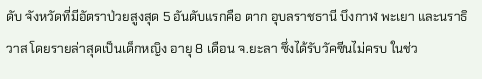ดับ จังหวัดที่มีอัตราป่วยสูงสุด 5 อันดับแรกคือ ตาก อุบลราชธานี บึงกาฬ พะเยา และนราธิวาส โดยรายล่าสุดเป็นเด็กหญิง อายุ 8 เดือน จ.ยะลา ซึ่งได้รับวัคซีนไม่ครบ ในช่ว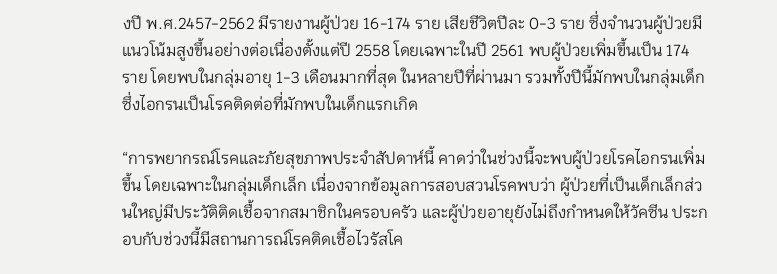งปี พ.ศ.2457-2562 มีรายงานผู้ป่วย 16-174 ราย เสียชีวิตปีละ 0-3 ราย ซึ่งจำนวนผู้ป่วยมีแนวโน้มสูงขึ้นอย่างต่อเนื่องตั้งแต่ปี 2558 โดยเฉพาะในปี 2561 พบผู้ป่วยเพิ่มขึ้นเป็น 174 ราย โดยพบในกลุ่มอายุ 1-3 เดือนมากที่สุด ในหลายปีที่ผ่านมา รวมทั้งปีนี้มักพบในกลุ่มเด็ก ซึ่งไอกรนเป็นโรคติดต่อที่มักพบในเด็กแรกเกิด

“การพยากรณ์โรคและภัยสุขภาพประจำสัปดาห์นี้ คาดว่าในช่วงนี้จะพบผู้ป่วยโรคไอกรนเพิ่มขึ้น โดยเฉพาะในกลุ่มเด็กเล็ก เนื่องจากข้อมูลการสอบสวนโรคพบว่า ผู้ป่วยที่เป็นเด็กเล็กส่วนใหญ่มีประวัติติดเชื้อจากสมาชิกในครอบครัว และผู้ป่วยอายุยังไม่ถึงกำหนดให้วัคซีน ประกอบกับช่วงนี้มีสถานการณ์โรคติดเชื้อไวรัสโค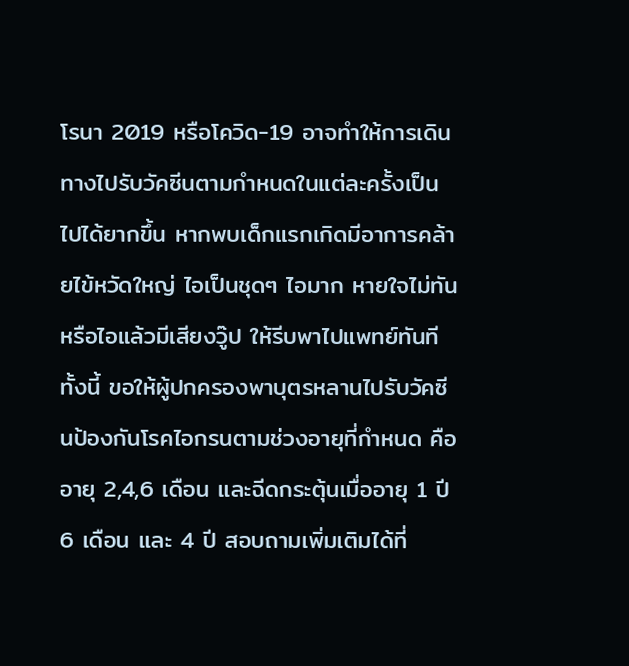โรนา 2019 หรือโควิด-19 อาจทำให้การเดินทางไปรับวัคซีนตามกำหนดในแต่ละครั้งเป็นไปได้ยากขึ้น หากพบเด็กแรกเกิดมีอาการคล้ายไข้หวัดใหญ่ ไอเป็นชุดๆ ไอมาก หายใจไม่ทัน หรือไอแล้วมีเสียงวู๊ป ให้รีบพาไปแพทย์ทันที ทั้งนี้ ขอให้ผู้ปกครองพาบุตรหลานไปรับวัคซีนป้องกันโรคไอกรนตามช่วงอายุที่กำหนด คือ อายุ 2,4,6 เดือน และฉีดกระตุ้นเมื่ออายุ 1 ปี 6 เดือน และ 4 ปี สอบถามเพิ่มเติมได้ที่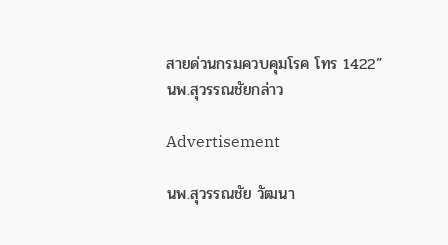สายด่วนกรมควบคุมโรค โทร 1422” นพ.สุวรรณชัยกล่าว

Advertisement

นพ.สุวรรณชัย วัฒนา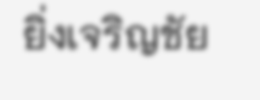ยิ่งเจริญชัย